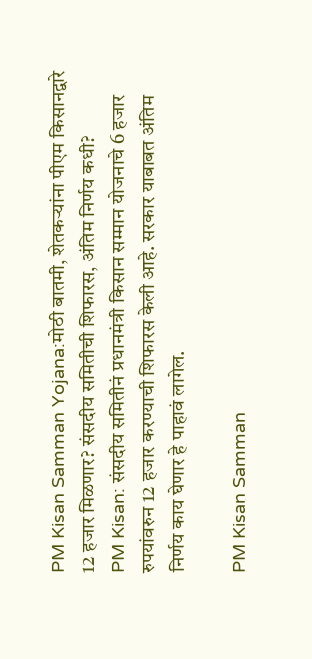PM Kisan Samman Yojana:मोठी बातमी, शेतकऱ्यांना पीएम किसानद्वारे 12 हजार मिळणार? संसदीय समितीची शिफारस, अंतिम निर्णय कधी?
PM Kisan: संसदीय समितीनं प्रधानमंत्री किसान सम्मान योजनाचे 6 हजार रुपयांवरुन 12 हजार करण्याची शिफारस केली आहे. सरकार याबाबत अंतिम निर्णय काय घेणार हे पाहावं लागेल.

PM Kisan Samman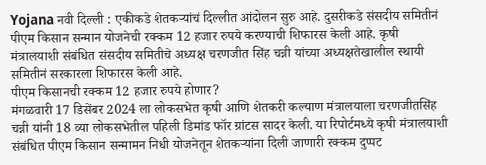Yojana नवी दिल्ली : एकीकडे शेतकऱ्यांचं दिल्लीत आंदोलन सुरु आहे. दुसरीकडे संसदीय समितीनं पीएम किसान सन्मान योजनेची रक्कम 12 हजार रुपये करण्याची शिफारस केली आहे. कृषी मंत्रालयाशी संबंधित संसदीय समितीचे अध्यक्ष चरणजीत सिंह चन्नी यांच्या अध्यक्षतेखालील स्थायी समितीनं सरकारला शिफारस केली आहे.
पीएम किसानची रक्कम 12 हजार रुपये होणार?
मंगळवारी 17 डिसेंबर 2024 ला लोकसभेत कृषी आणि शेतकरी कल्याण मंत्रालयाला चरणजीतसिंह चन्नी यांनी 18 व्या लोकसभेतील पहिली डिमांड फॉर ग्रांटस सादर केली. या रिपोर्टमध्ये कृषी मंत्रालयाशी संबंधित पीएम किसान सन्मामन निधी योजनेतून शेतकऱ्यांना दिली जाणारी रक्कम दुप्पट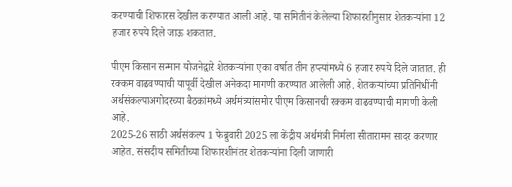करण्याची शिफारस देखील करण्यात आली आहे. या समितीनं केलेल्या शिफारशीनुसार शेतकऱ्यांना 12 हजार रुपये दिले जाऊ शकतात.

पीएम किसान सन्मान योजनेद्वारे शेतकऱ्यांना एका वर्षात तीन हप्त्यांमध्ये 6 हजार रुपये दिले जातात. ही रक्कम वाढवण्याची यापूर्वी देखील अनेकदा मागणी करण्यात आलेली आहे. शेतकऱ्यांच्या प्रतिनिधींनी अर्थसंकल्पाअगोदरच्या बैठकांमध्ये अर्थमंत्र्यांसमोर पीएम किसानची रक्कम वाढवण्याची मागणी केली आहे.
2025-26 साठी अर्थसंकल्प 1 फेब्रुवारी 2025 ला केंद्रीय अर्थमंत्री निर्मला सीतारामन सादर करणार आहेत. संसदीय समितीच्या शिफारशीनंतर शेतकऱ्यांना दिली जाणारी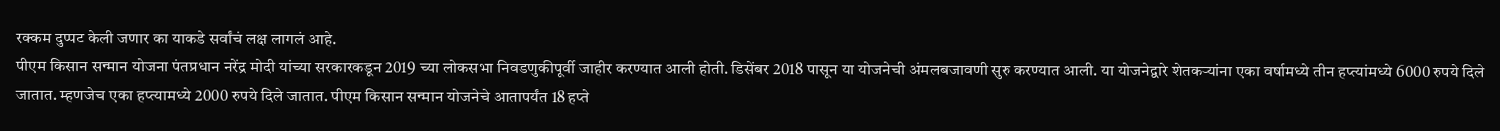रक्कम दुप्पट केली जणार का याकडे सर्वांचं लक्ष लागलं आहे.
पीएम किसान सन्मान योजना पंतप्रधान नरेंद्र मोदी यांच्या सरकारकडून 2019 च्या लोकसभा निवडणुकीपूर्वी जाहीर करण्यात आली होती. डिसेंबर 2018 पासून या योजनेची अंमलबजावणी सुरु करण्यात आली. या योजनेद्वारे शेतकऱ्यांना एका वर्षामध्ये तीन हप्त्यांमध्ये 6000 रुपये दिले जातात. म्हणजेच एका हप्त्यामध्ये 2000 रुपये दिले जातात. पीएम किसान सन्मान योजनेचे आतापर्यंत 18 हप्ते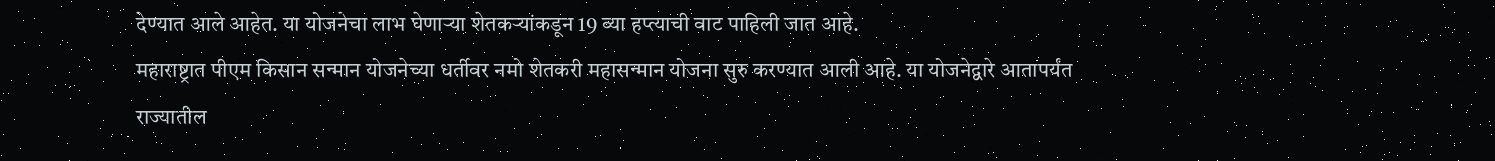देण्यात आले आहेत. या योजनेचा लाभ घेणाऱ्या शेतकऱ्यांकडून 19 व्या हप्त्याची वाट पाहिली जात आहे.
महाराष्ट्रात पीएम किसान सन्मान योजनेच्या धर्तीवर नमो शेतकरी महासन्मान योजना सुरु करण्यात आली आहे. या योजनेद्वारे आतापर्यंत राज्यातील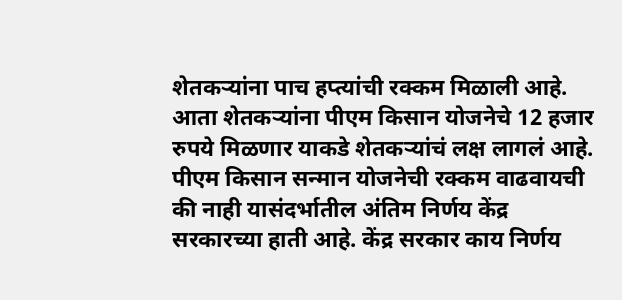शेतकऱ्यांना पाच हप्त्यांची रक्कम मिळाली आहे. आता शेतकऱ्यांना पीएम किसान योजनेचे 12 हजार रुपये मिळणार याकडे शेतकऱ्यांचं लक्ष लागलं आहे. पीएम किसान सन्मान योजनेची रक्कम वाढवायची की नाही यासंदर्भातील अंतिम निर्णय केंद्र सरकारच्या हाती आहे. केंद्र सरकार काय निर्णय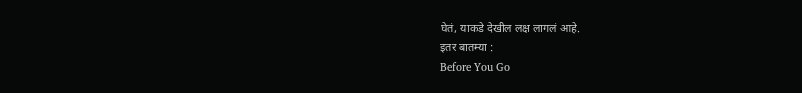घेतं, याकडे देखील लक्ष लागलं आहे.
इतर बातम्या :
Before You Go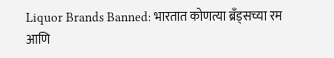Liquor Brands Banned: भारतात कोणत्या ब्रँड्सच्या रम आणि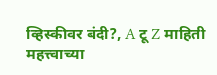व्हिस्कीवर बंदी?, A टू Z माहिती
महत्त्वाच्या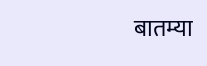बातम्या